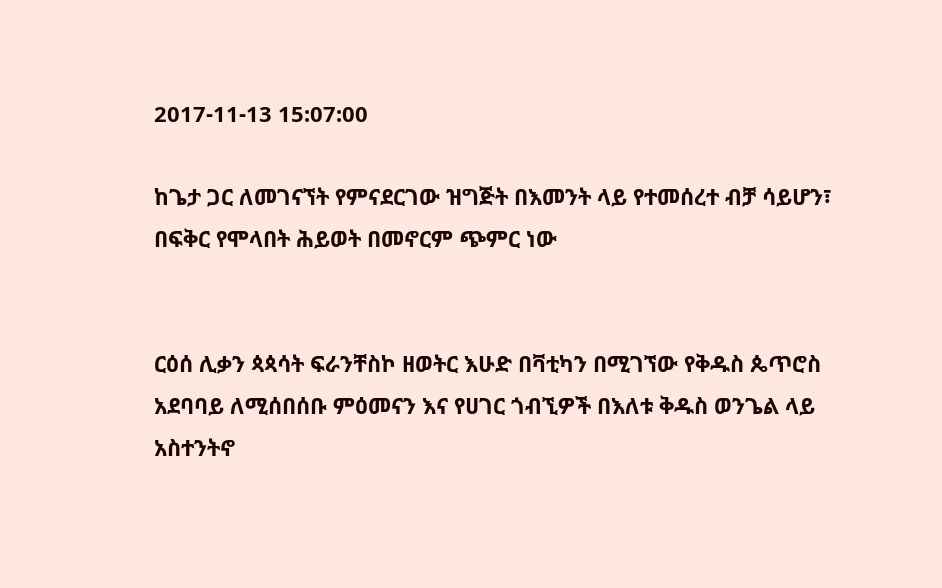2017-11-13 15:07:00

ከጌታ ጋር ለመገናኘት የምናደርገው ዝግጅት በእመንት ላይ የተመሰረተ ብቻ ሳይሆን፣ በፍቅር የሞላበት ሕይወት በመኖርም ጭምር ነው


ርዕሰ ሊቃን ጳጳሳት ፍራንቸስኮ ዘወትር እሁድ በቫቲካን በሚገኘው የቅዱስ ጴጥሮስ አደባባይ ለሚሰበሰቡ ምዕመናን እና የሀገር ጎብኚዎች በእለቱ ቅዱስ ወንጌል ላይ አስተንትኖ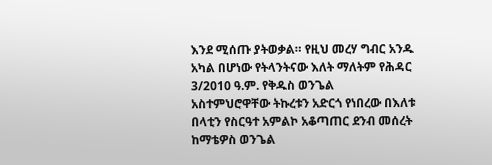እንደ ሚሰጡ ያትወቃል። የዚህ መረሃ ግብር አንዱ አካል በሆነው የትላንትናው እለት ማለትም የሕዳር 3/2010 ዓ.ም. የቅዱስ ወንጌል አስተምህሮዋቸው ትኩረቱን አድርጎ የነበረው በእለቱ በላቲን የስርዓተ አምልኮ አቆጣጠር ደንብ መሰረት ከማቴዎስ ወንጌል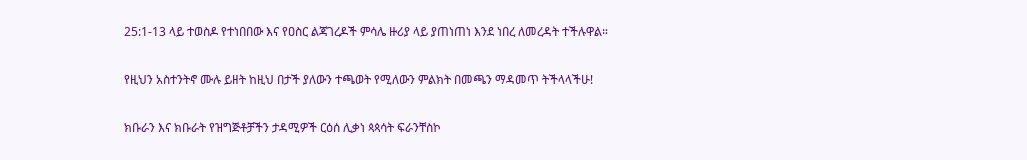25:1-13 ላይ ተወስዶ የተነበበው እና የዐስር ልጃገረዶች ምሳሌ ዙሪያ ላይ ያጠነጠነ እንደ ነበረ ለመረዳት ተችሉዋል።

የዚህን አስተንትኖ ሙሉ ይዘት ከዚህ በታች ያለውን ተጫወት የሚለውን ምልክት በመጫን ማዳመጥ ትችላላችሁ!

ክቡራን እና ክቡራት የዝግጅቶቻችን ታዳሚዎች ርዕሰ ሊቃነ ጳጳሳት ፍራንቸስኮ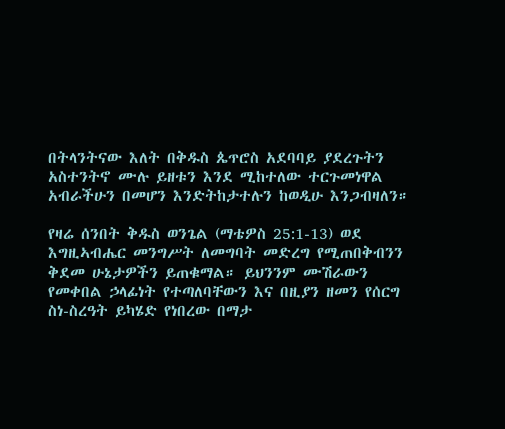በትላንትናው እለት በቅዱስ ጴጥሮስ አደባባይ ያደረጉትን አስተንትኖ ሙሉ ይዘቱን እንደ ሚከተለው ተርጉመነዋል አብራችሁን በመሆን እንድትከታተሉን ከወዲሁ እንጋብዛለን።

የዛሬ ሰንበት ቅዱስ ወንጌል (ማቴዎስ 25:1-13) ወደ እግዚኣብሔር መንግሥት ለመግባት መድረግ የሚጠበቅብንን ቅደመ ሁኔታዎችን ይጠቁማል። ይህንንም ሙሽራውን የመቀበል ኃላፊነት የተጣለባቸውን እና በዚያን ዘመን የሰርግ ስነ-ስረዓት ይካሄድ የነበረው በማታ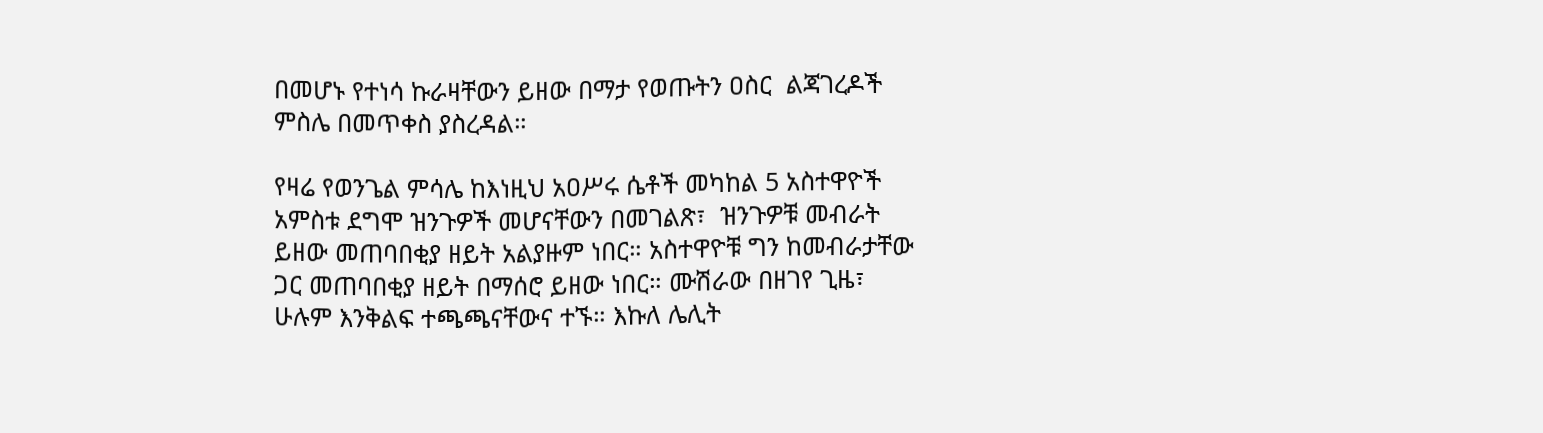በመሆኑ የተነሳ ኩራዛቸውን ይዘው በማታ የወጡትን ዐስር  ልጃገረዶች ምስሌ በመጥቀስ ያስረዳል።

የዛሬ የወንጌል ምሳሌ ከእነዚህ አዐሥሩ ሴቶች መካከል 5 አስተዋዮች አምስቱ ደግሞ ዝንጉዎች መሆናቸውን በመገልጽ፣  ዝንጉዎቹ መብራት ይዘው መጠባበቂያ ዘይት አልያዙም ነበር። አስተዋዮቹ ግን ከመብራታቸው ጋር መጠባበቂያ ዘይት በማሰሮ ይዘው ነበር። ሙሽራው በዘገየ ጊዜ፣ ሁሉም እንቅልፍ ተጫጫናቸውና ተኙ። እኩለ ሌሊት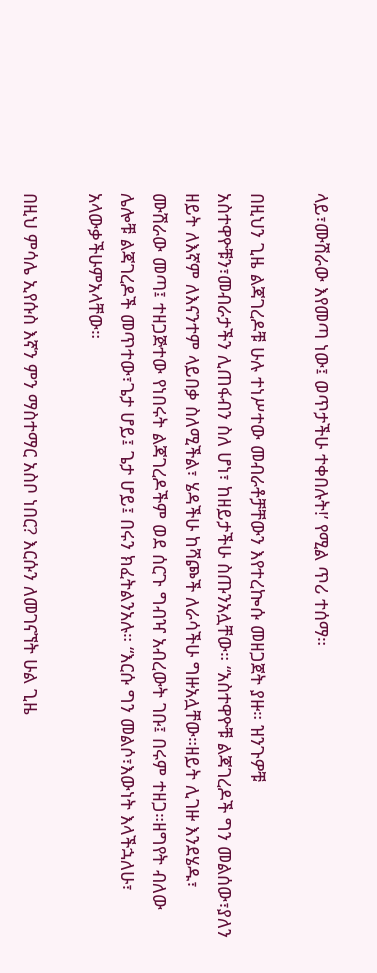ላይ፣ሙሽራው እየመጣ ነው፤ ወጥታችሁ ተቀበሉት!’ የሚል ጥሪ ተሰማ።

በዚህን ጊዜ ልጃገረዶቹ ሁሉ ተነሥተው መብራቶቻቸውን እየተረኰሱ መዘጋጀት ያዙ። ዝንጉዎቹ አስተዋዮቹን፣መብራታችን ሊጠፋብን ስለ ሆነ፣ ከዘይታችሁ ስጡንአሏቸው። “አስተዋዮቹ ልጃገረዶች ግን መልሰው፣ያለን ዘይት ለእኛም ለእናንተም ላይበቃ ስለሚችል፣ ሄዳችሁ ከሻጮች ለራሳችሁ ግዙአሏቸው።ዘይት ሊገዙ እንደሄዱ፣ ሙሽራው መጣ፤ ተዘጋጅተው የነበሩት ልጃገረዶችም ወደ ሰርጉ ግብዣ አብረውት ገቡ፤ በሩም ተዘጋ።ዘግየት ብለው ሌሎቹ ልጃገረዶች መጥተው፣ጌታ ሆይ፤ ጌታ ሆይ፤ በሩን ክፈትልንአሉ። “እርሱ ግን መልሶ፣እውነት እላችኋለሁ፣ አላውቃችሁምአላቸው።

በዚህ ምሳሌ ኢየሱስ እኛን ምን ማስተማር አስቦ ነበር? እርሱን ለመገናኘት ሁል ጊዜ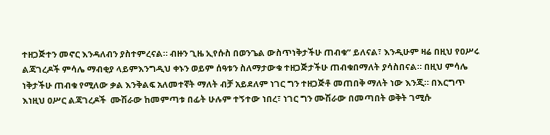ተዘጋጅተን መኖር እንዳለብን ያስተምረናል። ብዙን ጊዜ ኢየሱስ በወንጌል ውስጥነቅታችሁ ጠብቁ” ይለናል፣ እንዲሁም ዛሬ በዚህ የዐሥሩ ልጃገረዶች ምሳሌ ማብቂያ ላይምእንግዲህ ቀኑን ወይም ሰዓቱን ስለማታውቁ ተዘጋጅታችሁ ጠብቁበማለት ያሳስበናል። በዚህ ምሳሌ ነቅታችሁ ጠብቁ የሚለው ቃል እንቅልፍ አለመተኛት ማለት ብቻ አይደለም ነገር ግን ተዘጋጅቶ መጠበቅ ማለት ነው እንጂ። በእርግጥ እነዚህ ዐሥር ልጃገረዶች  ሙሽራው ከመምጣቱ በፊት ሁሉም ተኝተው ነበረ፣ ነገር ግን ሙሽራው በመጣበት ወቅት ገሚሱ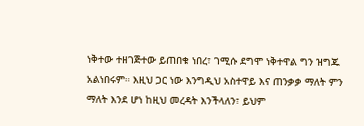ነቅተው ተዘገጅተው ይጠበቁ ነበረ፣ ገሚሱ ደግሞ ነቅተዋል ግን ዝግጁ አልነበሩም። እዚህ ጋር ነው እንግዲህ አስተዋይ እና ጠንቃቃ ማለት ምን ማለት እንደ ሆነ ከዚህ መረዳት እንችላለን፣ ይህም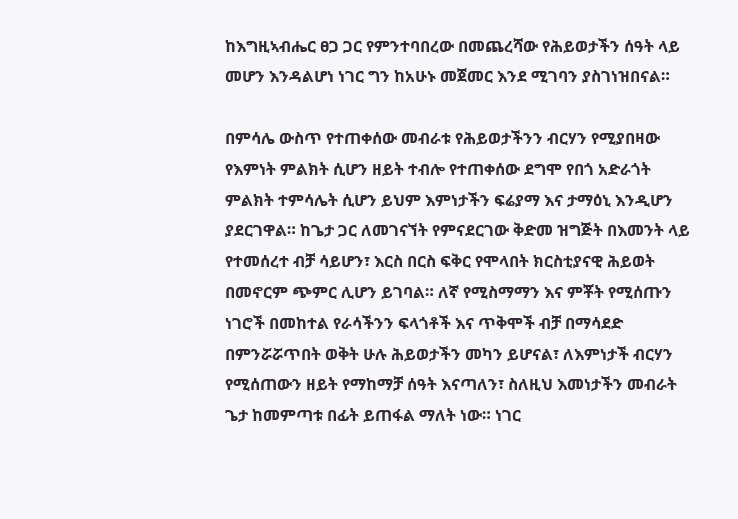ከእግዚኣብሔር ፀጋ ጋር የምንተባበረው በመጨረሻው የሕይወታችን ሰዓት ላይ መሆን እንዳልሆነ ነገር ግን ከአሁኑ መጀመር እንደ ሚገባን ያስገነዝበናል።

በምሳሌ ውስጥ የተጠቀሰው መብራቱ የሕይወታችንን ብርሃን የሚያበዛው የእምነት ምልክት ሲሆን ዘይት ተብሎ የተጠቀሰው ደግሞ የበጎ አድራጎት ምልክት ተምሳሌት ሲሆን ይህም እምነታችን ፍሬያማ እና ታማዕኒ እንዲሆን ያደርገዋል። ከጌታ ጋር ለመገናኘት የምናደርገው ቅድመ ዝግጅት በእመንት ላይ የተመሰረተ ብቻ ሳይሆን፣ እርስ በርስ ፍቅር የሞላበት ክርስቲያናዊ ሕይወት በመኖርም ጭምር ሊሆን ይገባል። ለኛ የሚስማማን እና ምቾት የሚሰጡን ነገሮች በመከተል የራሳችንን ፍላጎቶች እና ጥቅሞች ብቻ በማሳደድ በምንሯሯጥበት ወቅት ሁሉ ሕይወታችን መካን ይሆናል፣ ለእምነታች ብርሃን የሚሰጠውን ዘይት የማከማቻ ሰዓት እናጣለን፣ ስለዚህ እመነታችን መብራት ጌታ ከመምጣቱ በፊት ይጠፋል ማለት ነው። ነገር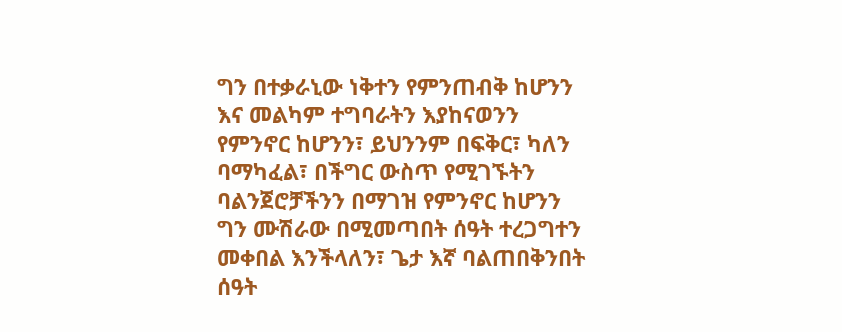ግን በተቃራኒው ነቅተን የምንጠብቅ ከሆንን እና መልካም ተግባራትን እያከናወንን የምንኖር ከሆንን፣ ይህንንም በፍቅር፣ ካለን ባማካፈል፣ በችግር ውስጥ የሚገኙትን ባልንጀሮቻችንን በማገዝ የምንኖር ከሆንን ግን ሙሽራው በሚመጣበት ሰዓት ተረጋግተን መቀበል እንችላለን፣ ጌታ እኛ ባልጠበቅንበት ሰዓት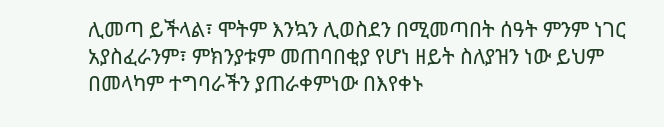ሊመጣ ይችላል፣ ሞትም እንኳን ሊወስደን በሚመጣበት ሰዓት ምንም ነገር አያስፈራንም፣ ምክንያቱም መጠባበቂያ የሆነ ዘይት ስለያዝን ነው ይህም በመላካም ተግባራችን ያጠራቀምነው በእየቀኑ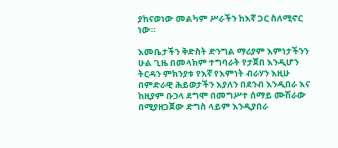ያከናወነው መልካም ሥራችን ከእኛ ጋር ስለሚኖር ነው።

እመቤታችን ቅድስት ድንግል ማሪያም እምነታችንን ሁል ጊዜ በመላክም ተግባራት የታጀበ እንዲሆን ትርዳን ምክንያቱ የእኛ የእምነት ብራሃን እዚሁ በምድራዊ ሕይወታችን እያለን በደንብ እንዲበራ እና ከዚያም ቡኃላ ደግሞ በመግሥተ ሰማይ ሙሽራው በሚያዘጋጀው ድግስ ላይም እንዲያበራ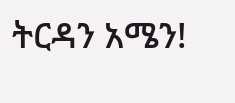ትርዳን አሜን!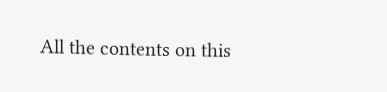All the contents on this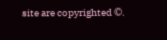site are copyrighted ©.